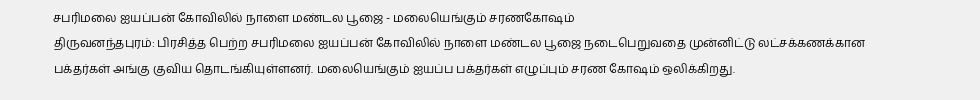சபரிமலை ஐயப்பன் கோவிலில் நாளை மண்டல பூஜை - மலையெங்கும் சரணகோஷம்
திருவனந்தபுரம்: பிரசித்த பெற்ற சபரிமலை ஐயப்பன் கோவிலில் நாளை மண்டல பூஜை நடைபெறுவதை முன்னிட்டு லட்சக்கணக்கான பக்தர்கள் அங்கு குவிய தொடங்கியுள்ளனர். மலையெங்கும் ஐயப்ப பக்தர்கள் எழுப்பும் சரண கோஷம் ஒலிக்கிறது.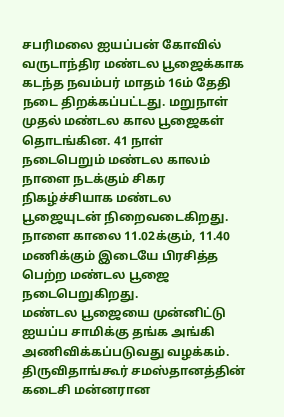சபரிமலை ஐயப்பன் கோவில் வருடாந்திர மண்டல பூஜைக்காக கடந்த நவம்பர் மாதம் 16ம் தேதி நடை திறக்கப்பட்டது. மறுநாள் முதல் மண்டல கால பூஜைகள் தொடங்கின. 41 நாள் நடைபெறும் மண்டல காலம் நாளை நடக்கும் சிகர நிகழ்ச்சியாக மண்டல பூஜையுடன் நிறைவடைகிறது. நாளை காலை 11.02க்கும், 11.40 மணிக்கும் இடையே பிரசித்த பெற்ற மண்டல பூஜை நடைபெறுகிறது.
மண்டல பூஜையை முன்னிட்டு ஐயப்ப சாமிக்கு தங்க அங்கி அணிவிக்கப்படுவது வழக்கம். திருவிதாங்கூர் சமஸ்தானத்தின் கடைசி மன்னரான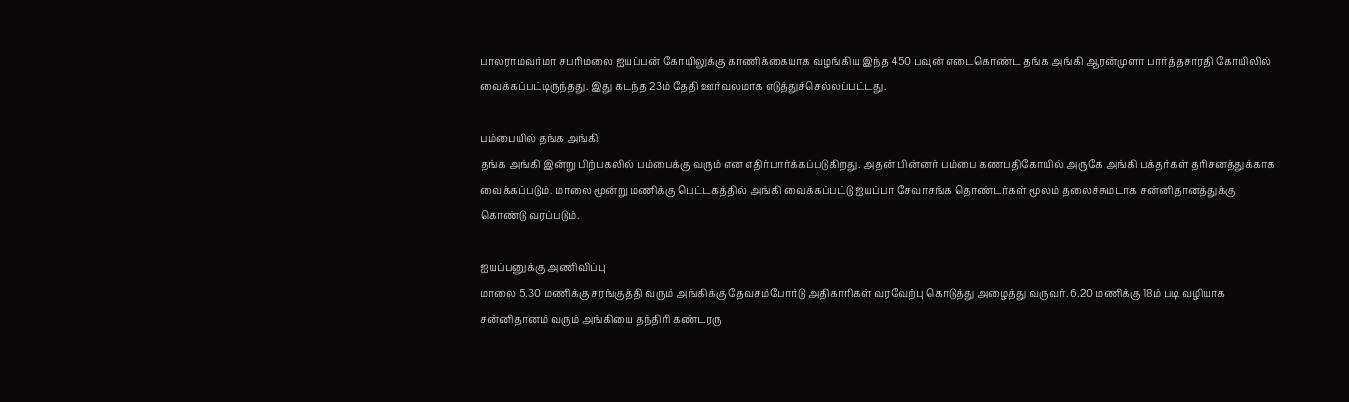பாலராமவர்மா சபரிமலை ஐயப்பன் கோயிலுக்கு காணிக்கையாக வழங்கிய இந்த 450 பவுன் எடைகொண்ட தங்க அங்கி ஆரன்முளா பார்த்தசாரதி கோயிலில் வைக்கப்பட்டிருந்தது. இது கடந்த 23ம் தேதி ஊர்வலமாக எடுத்துச்செல்லப்பட்டது.

பம்பையில் தங்க அங்கி
தங்க அங்கி இன்று பிற்பகலில் பம்பைக்கு வரும் என எதிர்பார்க்கப்படுகிறது. அதன் பின்னர் பம்பை கணபதிகோயில் அருகே அங்கி பக்தர்கள் தரிசனத்துக்காக வைக்கப்படும். மாலை மூன்று மணிக்கு பெட்டகத்தில் அங்கி வைக்கப்பட்டு ஐயப்பா சேவாசங்க தொண்டர்கள் மூலம் தலைச்சுமடாக சன்னிதானத்துக்கு கொண்டு வரப்படும்.

ஐயப்பனுக்கு அணிவிப்பு
மாலை 5.30 மணிக்கு சரங்குத்தி வரும் அங்கிக்கு தேவசம்போர்டு அதிகாரிகள் வரவேற்பு கொடுத்து அழைத்து வருவர். 6.20 மணிக்கு 18ம் படி வழியாக சன்னிதானம் வரும் அங்கியை தந்திரி கண்டரரு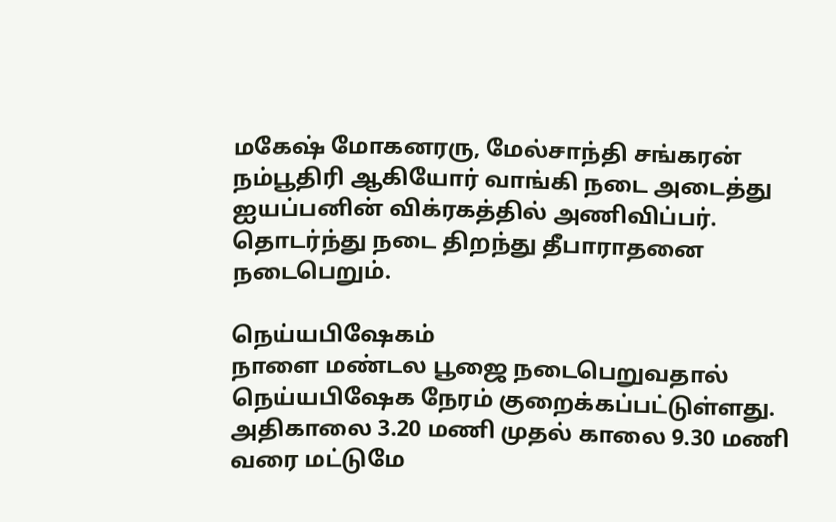மகேஷ் மோகனரரு, மேல்சாந்தி சங்கரன் நம்பூதிரி ஆகியோர் வாங்கி நடை அடைத்து ஐயப்பனின் விக்ரகத்தில் அணிவிப்பர். தொடர்ந்து நடை திறந்து தீபாராதனை நடைபெறும்.

நெய்யபிஷேகம்
நாளை மண்டல பூஜை நடைபெறுவதால் நெய்யபிஷேக நேரம் குறைக்கப்பட்டுள்ளது. அதிகாலை 3.20 மணி முதல் காலை 9.30 மணி வரை மட்டுமே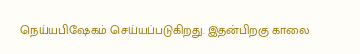நெய்யபிஷேகம் செய்யப்படுகிறது. இதன்பிறகு காலை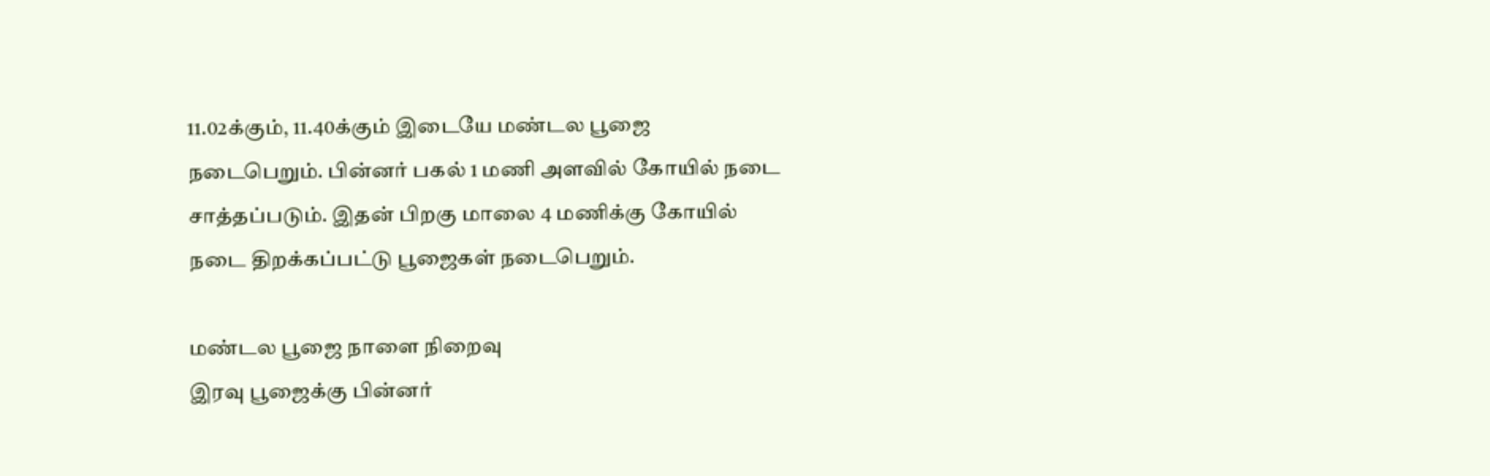11.02க்கும், 11.40க்கும் இடையே மண்டல பூஜை நடைபெறும். பின்னர் பகல் 1 மணி அளவில் கோயில் நடை சாத்தப்படும். இதன் பிறகு மாலை 4 மணிக்கு கோயில் நடை திறக்கப்பட்டு பூஜைகள் நடைபெறும்.

மண்டல பூஜை நாளை நிறைவு
இரவு பூஜைக்கு பின்னர்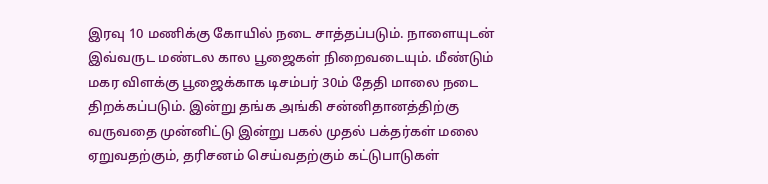இரவு 10 மணிக்கு கோயில் நடை சாத்தப்படும். நாளையுடன் இவ்வருட மண்டல கால பூஜைகள் நிறைவடையும். மீண்டும் மகர விளக்கு பூஜைக்காக டிசம்பர் 30ம் தேதி மாலை நடை திறக்கப்படும். இன்று தங்க அங்கி சன்னிதானத்திற்கு வருவதை முன்னிட்டு இன்று பகல் முதல் பக்தர்கள் மலை ஏறுவதற்கும், தரிசனம் செய்வதற்கும் கட்டுபாடுகள்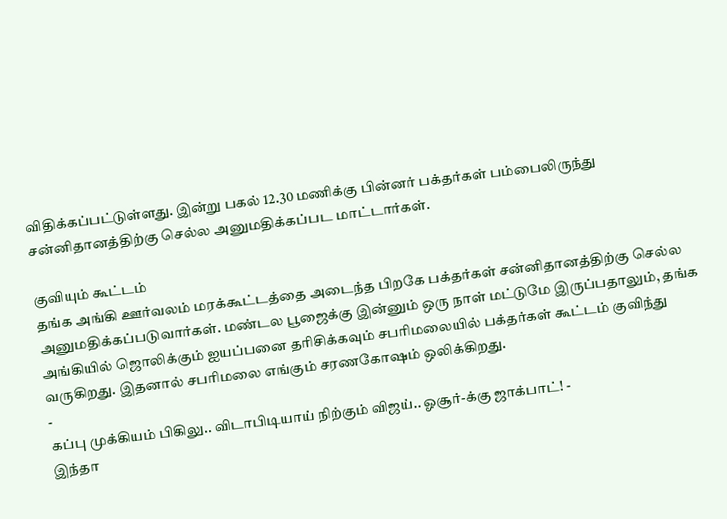விதிக்கப்பட்டுள்ளது. இன்று பகல் 12.30 மணிக்கு பின்னர் பக்தர்கள் பம்பைலிருந்து சன்னிதானத்திற்கு செல்ல அனுமதிக்கப்பட மாட்டார்கள்.

குவியும் கூட்டம்
தங்க அங்கி ஊர்வலம் மரக்கூட்டத்தை அடைந்த பிறகே பக்தர்கள் சன்னிதானத்திற்கு செல்ல அனுமதிக்கப்படுவார்கள். மண்டல பூஜைக்கு இன்னும் ஒரு நாள் மட்டுமே இருப்பதாலும், தங்க அங்கியில் ஜொலிக்கும் ஐயப்பனை தரிசிக்கவும் சபரிமலையில் பக்தர்கள் கூட்டம் குவிந்து வருகிறது. இதனால் சபரிமலை எங்கும் சரணகோஷம் ஒலிக்கிறது.
-
கப்பு முக்கியம் பிகிலு.. விடாபிடியாய் நிற்கும் விஜய்.. ஓசூர்-க்கு ஜாக்பாட்! -
இந்தா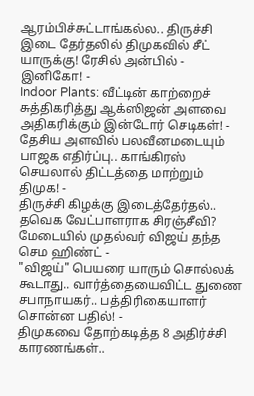ஆரம்பிச்சுட்டாங்கல்ல.. திருச்சி இடை தேர்தலில் திமுகவில் சீட் யாருக்கு! ரேசில் அன்பில் - இனிகோ! -
Indoor Plants: வீட்டின் காற்றைச் சுத்திகரித்து ஆக்ஸிஜன் அளவை அதிகரிக்கும் இன்டோர் செடிகள்! -
தேசிய அளவில் பலவீனமடையும் பாஜக எதிர்ப்பு.. காங்கிரஸ் செயலால் திட்டத்தை மாற்றும் திமுக! -
திருச்சி கிழக்கு இடைத்தேர்தல்.. தவெக வேட்பாளராக சிரஞ்சீவி? மேடையில் முதல்வர் விஜய் தந்த செம ஹிண்ட் -
"விஜய்" பெயரை யாரும் சொல்லக் கூடாது.. வார்த்தையைவிட்ட துணை சபாநாயகர்.. பத்திரிகையாளர் சொன்ன பதில்! -
திமுகவை தோற்கடித்த 8 அதிர்ச்சி காரணங்கள்..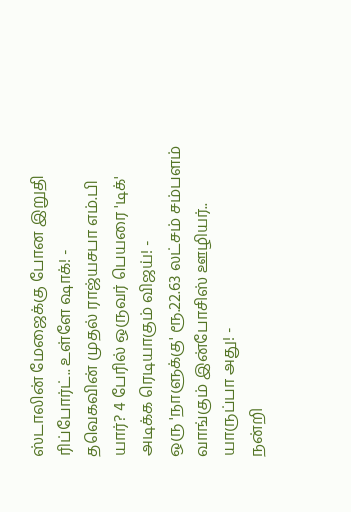ஸ்டாலின் மேஜைக்கு போன இறுதி ரிப்போர்ட்.. உள்ளே ஷாக்! -
தவெகவின் முதல் ராஜ்யசபா எம்.பி யார்? 4 பேரில் ஒருவர் பெயரை 'டிக்' அடிக்க ரெடியாகும் விஜய்! -
ஒரு 'நாளுக்கு' ரூ.22.63 லட்சம் சம்பளம் வாங்கும் இன்போசிஸ் ஊழியர்.. யாருப்பா அது! -
நன்றி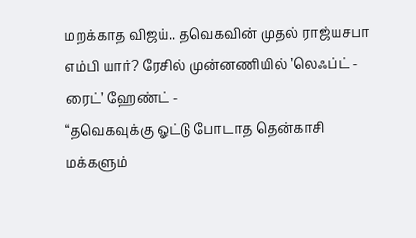மறக்காத விஜய்.. தவெகவின் முதல் ராஜ்யசபா எம்பி யார்? ரேசில் முன்னணியில் ’லெஃப்ட் - ரைட்’ ஹேண்ட் -
“தவெகவுக்கு ஓட்டு போடாத தென்காசி மக்களும்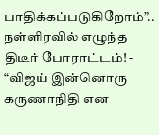பாதிக்கப்படுகிறோம்”.. நள்ளிரவில் எழுந்த திடீர் போராட்டம்! -
“விஜய் இன்னொரு கருணாநிதி என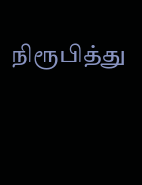நிரூபித்து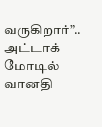வருகிறார்”.. அட்டாக் மோடில் வானதி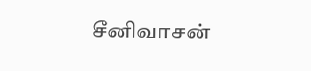சீனிவாசன்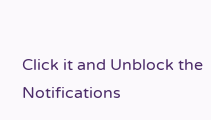Click it and Unblock the Notifications